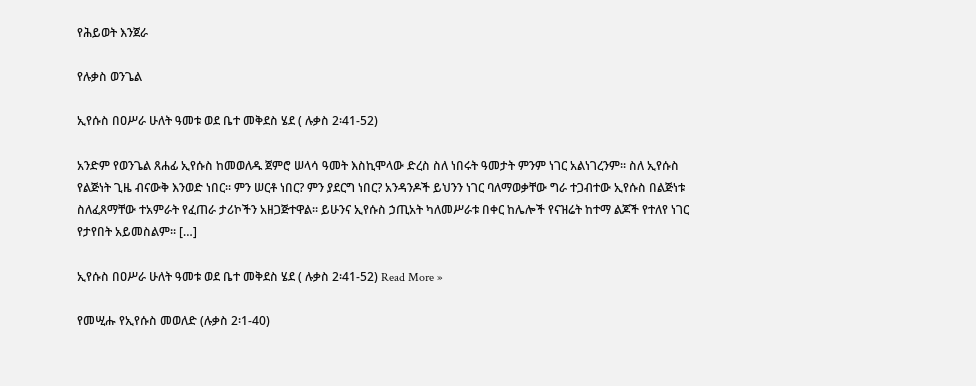የሕይወት እንጀራ

የሉቃስ ወንጌል

ኢየሱስ በዐሥራ ሁለት ዓመቱ ወደ ቤተ መቅደስ ሄደ ( ሉቃስ 2፡41-52)

አንድም የወንጌል ጸሐፊ ኢየሱስ ከመወለዱ ጀምሮ ሠላሳ ዓመት እስኪሞላው ድረስ ስለ ነበሩት ዓመታት ምንም ነገር አልነገረንም። ስለ ኢየሱስ የልጅነት ጊዜ ብናውቅ እንወድ ነበር። ምን ሠርቶ ነበር? ምን ያደርግ ነበር? አንዳንዶች ይህንን ነገር ባለማወቃቸው ግራ ተጋብተው ኢየሱስ በልጅነቱ ስለፈጸማቸው ተአምራት የፈጠራ ታሪኮችን አዘጋጅተዋል። ይሁንና ኢየሱስ ኃጢአት ካለመሥራቱ በቀር ከሌሎች የናዝሬት ከተማ ልጆች የተለየ ነገር የታየበት አይመስልም። […]

ኢየሱስ በዐሥራ ሁለት ዓመቱ ወደ ቤተ መቅደስ ሄደ ( ሉቃስ 2፡41-52) Read More »

የመሢሑ የኢየሱስ መወለድ (ሉቃስ 2፡1-40)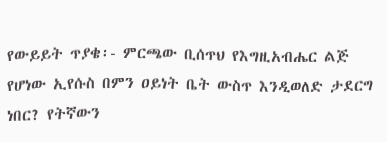የውይይት ጥያቄ፡- ምርጫው ቢሰጥህ የእግዚአብሔር ልጅ የሆነው ኢየሱስ በምን ዐይነት ቤት ውስጥ እንዲወለድ ታደርግ ነበር? የትኛውን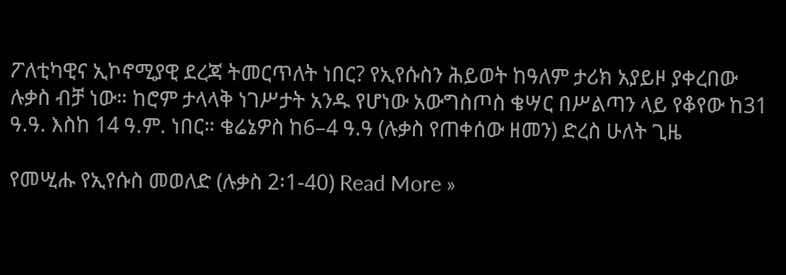ፖለቲካዊና ኢኮኖሚያዊ ደረጃ ትመርጥለት ነበር? የኢየሱስን ሕይወት ከዓለም ታሪክ አያይዞ ያቀረበው ሉቃስ ብቻ ነው። ከሮም ታላላቅ ነገሥታት አንዱ የሆነው አውግስጦስ ቄሣር በሥልጣን ላይ የቆየው ከ31 ዓ.ዓ. እስከ 14 ዓ.ም. ነበር። ቄሬኔዎስ ከ6–4 ዓ.ዓ (ሉቃስ የጠቀሰው ዘመን) ድረስ ሁለት ጊዜ

የመሢሑ የኢየሱስ መወለድ (ሉቃስ 2፡1-40) Read More »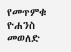የመጥምቁ ዮሐንስ መወለድ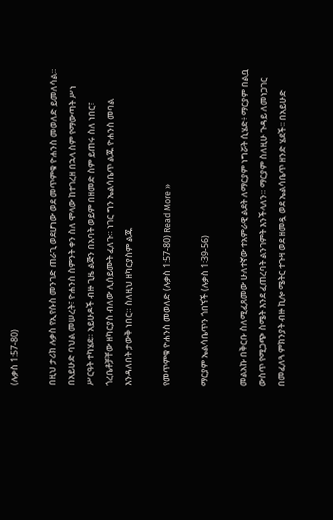(ሉቃስ 1:57-80)

በዚህ ታሪክ ሉቃስ የኢየሱስ መንገድ ጠራጊ ወደሆነው ወደ መጥምቁ ዮሐንስ መወለድ ይመለሳል። በአይሁድ ባህል መሠረት፣ ዮሐንስ ስምንት ቀን ስለ ሞላው ከተገረዘ በኋላ ስም የማውጣት ሥነ ሥርዓት ተካሄደ። አይሁዶች ብዙ ጊዜ ልጅን በአባት ወይም በዘመድ ስም ይጠሩ ስለ ነበር፣ ጎረቤቶቻቸው ዘካርያስ ብለው ሊሰይሙት ፈለጉ። ነገር ግን ኤልሳቤጥ ልጁ ዮሐንስ መባል እንዳለበት ታውቅ ነበር። ስለዚህ ዘካርያስም ልጁ

የመጥምቁ ዮሐንስ መወለድ (ሉቃስ 1:57-80) Read More »

ማርያም ኤልሳቤጥን ጎበኘች (ሉቃስ 1፡39-56)

መልአኩ በቅርቡ ስለሚፈጸመው ሁለተኛው ተአምራዊ ልደት ለማርያም ነግሯት ሲሄድ፥ ማርያም በልቧ ውስጥ የሚጋጭ ስሜት እንደ ፈጠረባት ልንገምት እንችላለን። ማርያም ስለዚሁ ጉዳይ ለመነጋገር በመፈለጓ ምክንያት ብዙ ኪሎ ሜትር ተጉዛ ወደ ዘመዷ ወደ ኤልሳቤጥ ዘንድ ሄደች፡፡ በአይሁድ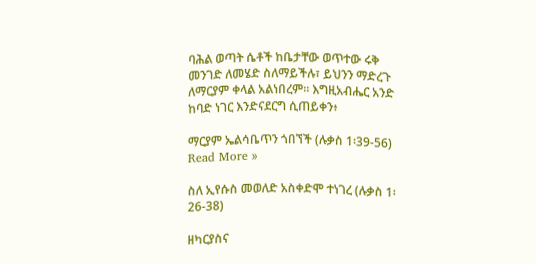ባሕል ወጣት ሴቶች ከቤታቸው ወጥተው ሩቅ መንገድ ለመሄድ ስለማይችሉ፣ ይህንን ማድረጉ ለማርያም ቀላል አልነበረም። እግዚአብሔር አንድ ከባድ ነገር እንድናደርግ ሲጠይቀን፥

ማርያም ኤልሳቤጥን ጎበኘች (ሉቃስ 1፡39-56) Read More »

ስለ ኢየሱስ መወለድ አስቀድሞ ተነገረ (ሉቃስ 1፡26-38)

ዘካርያስና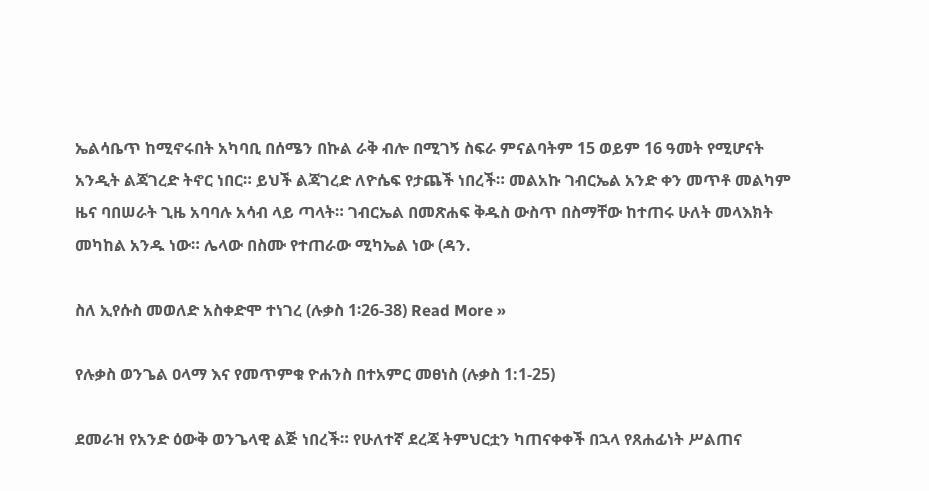ኤልሳቤጥ ከሚኖሩበት አካባቢ በሰሜን በኩል ራቅ ብሎ በሚገኝ ስፍራ ምናልባትም 15 ወይም 16 ዓመት የሚሆናት አንዲት ልጃገረድ ትኖር ነበር። ይህች ልጃገረድ ለዮሴፍ የታጨች ነበረች። መልአኩ ገብርኤል አንድ ቀን መጥቶ መልካም ዜና ባበሠራት ጊዜ አባባሉ አሳብ ላይ ጣላት። ገብርኤል በመጽሐፍ ቅዱስ ውስጥ በስማቸው ከተጠሩ ሁለት መላእክት መካከል አንዱ ነው። ሌላው በስሙ የተጠራው ሚካኤል ነው (ዳን.

ስለ ኢየሱስ መወለድ አስቀድሞ ተነገረ (ሉቃስ 1፡26-38) Read More »

የሉቃስ ወንጌል ዐላማ እና የመጥምቁ ዮሐንስ በተአምር መፀነስ (ሉቃስ 1:1-25)

ደመራዝ የአንድ ዕውቅ ወንጌላዊ ልጅ ነበረች። የሁለተኛ ደረጃ ትምህርቷን ካጠናቀቀች በኋላ የጸሐፊነት ሥልጠና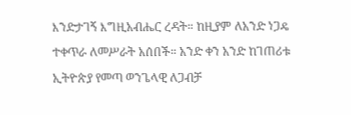እንድታገኝ እግዚአብሔር ረዳት። ከዚያም ለአንድ ነጋዴ ተቀጥራ ለመሥራት አሰበች። አንድ ቀን አንድ ከገጠሪቱ ኢትዮጵያ የመጣ ወንጌላዊ ለጋብቻ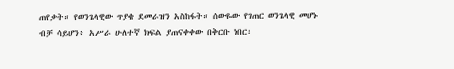ጠየቃት። የወንጌላዊው ጥያቄ ደመራዝን አስከፋት። ሰውዬው የገጠር ወንጌላዊ መሆኑ ብቻ ሳይሆን፥ አሥራ ሁለተኛ ክፍል ያጠናቀቀው በቅርቡ ነበር፡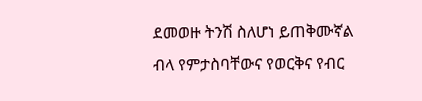ደመወዙ ትንሽ ስለሆነ ይጠቅሙኛል ብላ የምታስባቸውና የወርቅና የብር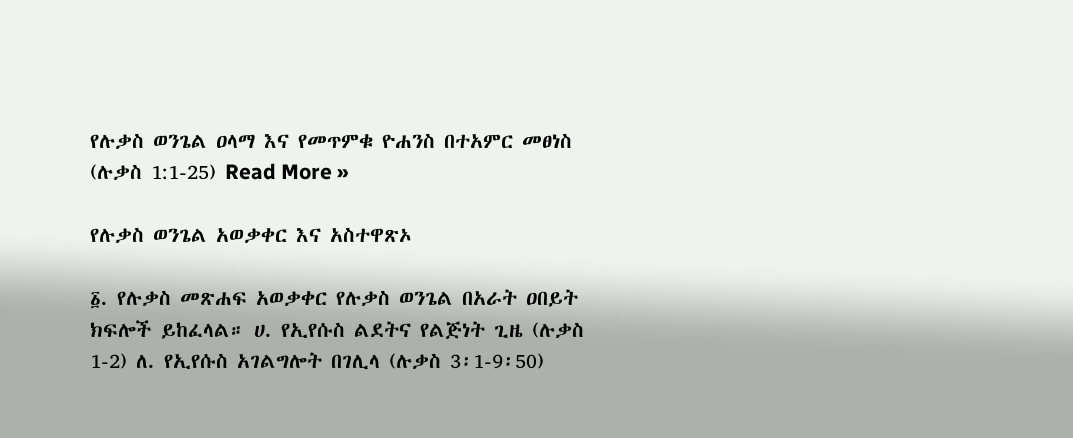የሉቃስ ወንጌል ዐላማ እና የመጥምቁ ዮሐንስ በተአምር መፀነስ (ሉቃስ 1:1-25) Read More »

የሉቃስ ወንጌል አወቃቀር እና አስተዋጽኦ

፩. የሉቃስ መጽሐፍ አወቃቀር የሉቃስ ወንጌል በአራት ዐበይት ክፍሎች ይከፈላል። ሀ. የኢየሱስ ልደትና የልጅነት ጊዜ (ሉቃስ 1-2) ለ. የኢየሱስ አገልግሎት በገሊላ (ሉቃስ 3፡1-9፡50)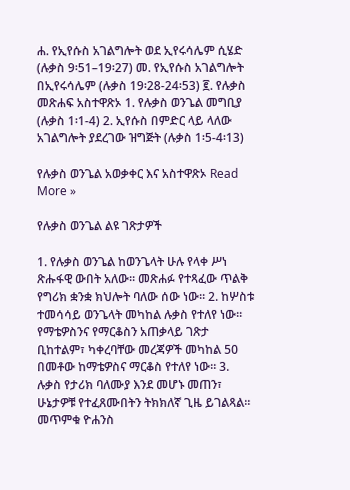ሐ. የኢየሱስ አገልግሎት ወደ ኢየሩሳሌም ሲሄድ (ሉቃስ 9፡51–19፡27) መ. የኢየሱስ አገልግሎት በኢየሩሳሌም (ሉቃስ 19፡28-24፡53) ፪. የሉቃስ መጽሐፍ አስተዋጽኦ 1. የሉቃስ ወንጌል መግቢያ (ሉቃስ 1፡1-4) 2. ኢየሱስ በምድር ላይ ላለው አገልግሎት ያደረገው ዝግጅት (ሉቃስ 1፡5-4፡13)

የሉቃስ ወንጌል አወቃቀር እና አስተዋጽኦ Read More »

የሉቃስ ወንጌል ልዩ ገጽታዎች

1. የሉቃስ ወንጌል ከወንጌላት ሁሉ የላቀ ሥነ ጽሑፋዊ ውበት አለው። መጽሐፉ የተጻፈው ጥልቅ የግሪክ ቋንቋ ክህሎት ባለው ሰው ነው። 2. ከሦስቱ ተመሳሳይ ወንጌላት መካከል ሉቃስ የተለየ ነው። የማቴዎስንና የማርቆስን አጠቃላይ ገጽታ ቢከተልም፣ ካቀረባቸው መረጃዎች መካከል 50 በመቶው ከማቴዎስና ማርቆስ የተለየ ነው። 3. ሉቃስ የታሪክ ባለሙያ እንደ መሆኑ መጠን፣ ሁኔታዎቹ የተፈጸሙበትን ትክክለኛ ጊዜ ይገልጻል። መጥምቁ ዮሐንስ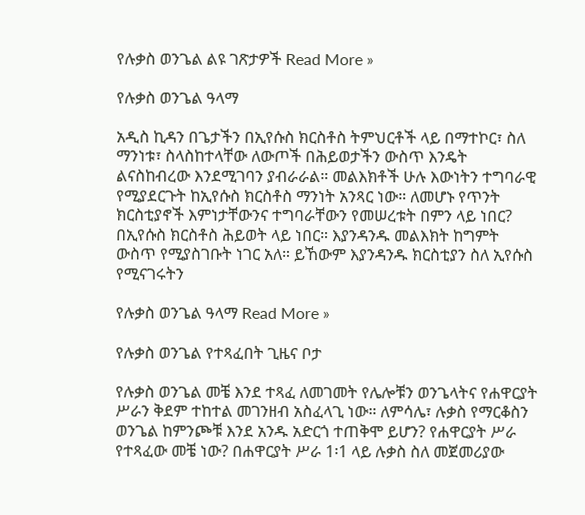የሉቃስ ወንጌል ልዩ ገጽታዎች Read More »

የሉቃስ ወንጌል ዓላማ

አዲስ ኪዳን በጌታችን በኢየሱስ ክርስቶስ ትምህርቶች ላይ በማተኮር፣ ስለ ማንነቱ፣ ስላስከተላቸው ለውጦች በሕይወታችን ውስጥ እንዴት ልናስከብረው እንደሚገባን ያብራራል። መልእክቶች ሁሉ እውነትን ተግባራዊ የሚያደርጉት ከኢየሱስ ክርስቶስ ማንነት አንጻር ነው። ለመሆኑ የጥንት ክርስቲያኖች እምነታቸውንና ተግባራቸውን የመሠረቱት በምን ላይ ነበር? በኢየሱስ ክርስቶስ ሕይወት ላይ ነበር። እያንዳንዱ መልእክት ከግምት ውስጥ የሚያስገቡት ነገር አለ። ይኸውም እያንዳንዱ ክርስቲያን ስለ ኢየሱስ የሚናገሩትን

የሉቃስ ወንጌል ዓላማ Read More »

የሉቃስ ወንጌል የተጻፈበት ጊዜና ቦታ

የሉቃስ ወንጌል መቼ እንደ ተጻፈ ለመገመት የሌሎቹን ወንጌላትና የሐዋርያት ሥራን ቅደም ተከተል መገንዘብ አስፈላጊ ነው። ለምሳሌ፣ ሉቃስ የማርቆስን ወንጌል ከምንጮቹ እንደ አንዱ አድርጎ ተጠቅሞ ይሆን? የሐዋርያት ሥራ የተጻፈው መቼ ነው? በሐዋርያት ሥራ 1፡1 ላይ ሉቃስ ስለ መጀመሪያው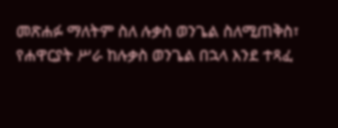መጽሐፉ ማለትም ስለ ሉቃስ ወንጌል ስለሚጠቅስ፣ የሐዋርያት ሥራ ከሉቃስ ወንጌል በኋላ እንደ ተጻፈ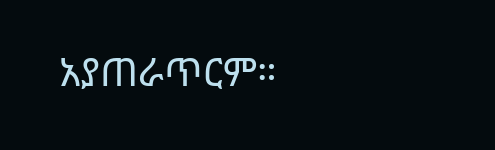አያጠራጥርም።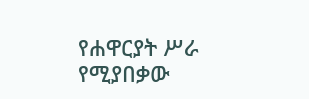የሐዋርያት ሥራ የሚያበቃው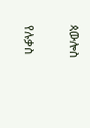ጳውሎስ

የሉቃስ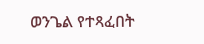ወንጌል የተጻፈበት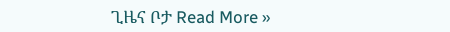ጊዜና ቦታ Read More »